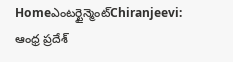Homeఎంటర్టైన్మెంట్Chiranjeevi: ఆంధ్ర ప్రదేశ్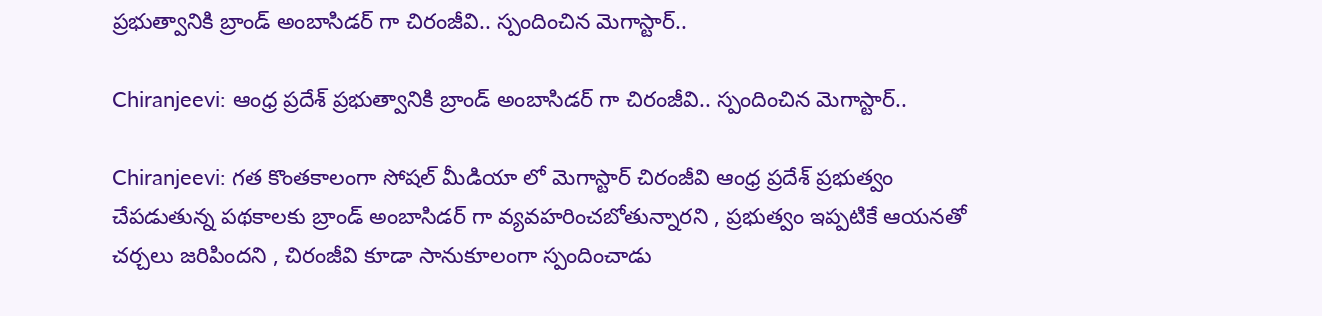ప్రభుత్వానికి బ్రాండ్ అంబాసిడర్ గా చిరంజీవి.. స్పందించిన మెగాస్టార్..

Chiranjeevi: ఆంధ్ర ప్రదేశ్ ప్రభుత్వానికి బ్రాండ్ అంబాసిడర్ గా చిరంజీవి.. స్పందించిన మెగాస్టార్..

Chiranjeevi: గత కొంతకాలంగా సోషల్ మీడియా లో మెగాస్టార్ చిరంజీవి ఆంధ్ర ప్రదేశ్ ప్రభుత్వం చేపడుతున్న పథకాలకు బ్రాండ్ అంబాసిడర్ గా వ్యవహరించబోతున్నారని , ప్రభుత్వం ఇప్పటికే ఆయనతో చర్చలు జరిపిందని , చిరంజీవి కూడా సానుకూలంగా స్పందించాడు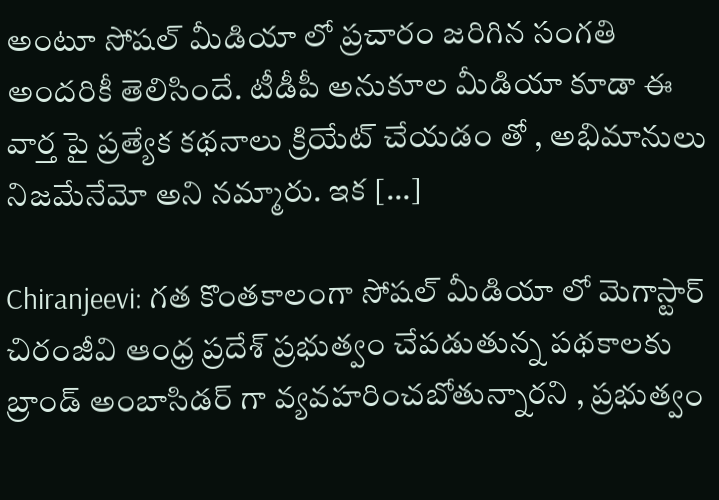అంటూ సోషల్ మీడియా లో ప్రచారం జరిగిన సంగతి అందరికీ తెలిసిందే. టీడీపీ అనుకూల మీడియా కూడా ఈ వార్త పై ప్రత్యేక కథనాలు క్రియేట్ చేయడం తో , అభిమానులు నిజమేనేమో అని నమ్మారు. ఇక […]

Chiranjeevi: గత కొంతకాలంగా సోషల్ మీడియా లో మెగాస్టార్ చిరంజీవి ఆంధ్ర ప్రదేశ్ ప్రభుత్వం చేపడుతున్న పథకాలకు బ్రాండ్ అంబాసిడర్ గా వ్యవహరించబోతున్నారని , ప్రభుత్వం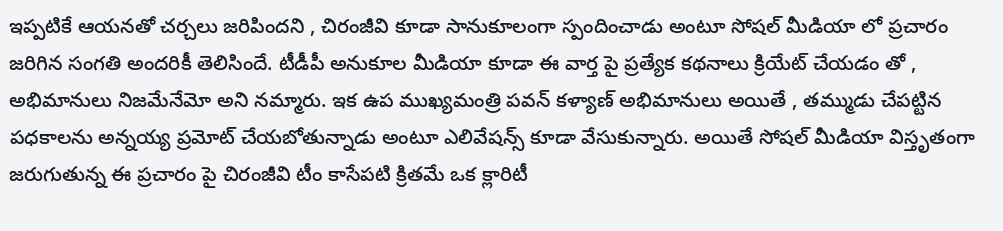ఇప్పటికే ఆయనతో చర్చలు జరిపిందని , చిరంజీవి కూడా సానుకూలంగా స్పందించాడు అంటూ సోషల్ మీడియా లో ప్రచారం జరిగిన సంగతి అందరికీ తెలిసిందే. టీడీపీ అనుకూల మీడియా కూడా ఈ వార్త పై ప్రత్యేక కథనాలు క్రియేట్ చేయడం తో , అభిమానులు నిజమేనేమో అని నమ్మారు. ఇక ఉప ముఖ్యమంత్రి పవన్ కళ్యాణ్ అభిమానులు అయితే , తమ్ముడు చేపట్టిన పధకాలను అన్నయ్య ప్రమోట్ చేయబోతున్నాడు అంటూ ఎలివేషన్స్ కూడా వేసుకున్నారు. అయితే సోషల్ మీడియా విస్తృతంగా జరుగుతున్న ఈ ప్రచారం పై చిరంజీవి టీం కాసేపటి క్రితమే ఒక క్లారిటీ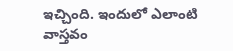ఇచ్చింది. ఇందులో ఎలాంటి వాస్తవం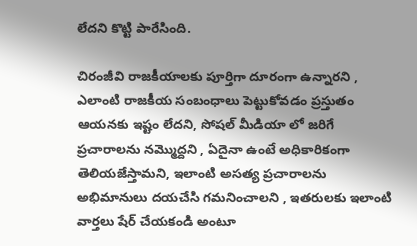లేదని కొట్టి పారేసింది.

చిరంజీవి రాజకీయాలకు పూర్తిగా దూరంగా ఉన్నారని , ఎలాంటి రాజకీయ సంబంధాలు పెట్టుకోవడం ప్రస్తుతం ఆయనకు ఇష్టం లేదని, సోషల్ మీడియా లో జరిగే ప్రచారాలను నమ్మొద్దని , ఏదైనా ఉంటే అధికారికంగా తెలియజేస్తామని, ఇలాంటి అసత్య ప్రచారాలను అభిమానులు దయచేసి గమనించాలని , ఇతరులకు ఇలాంటి వార్తలు షేర్ చేయకండి అంటూ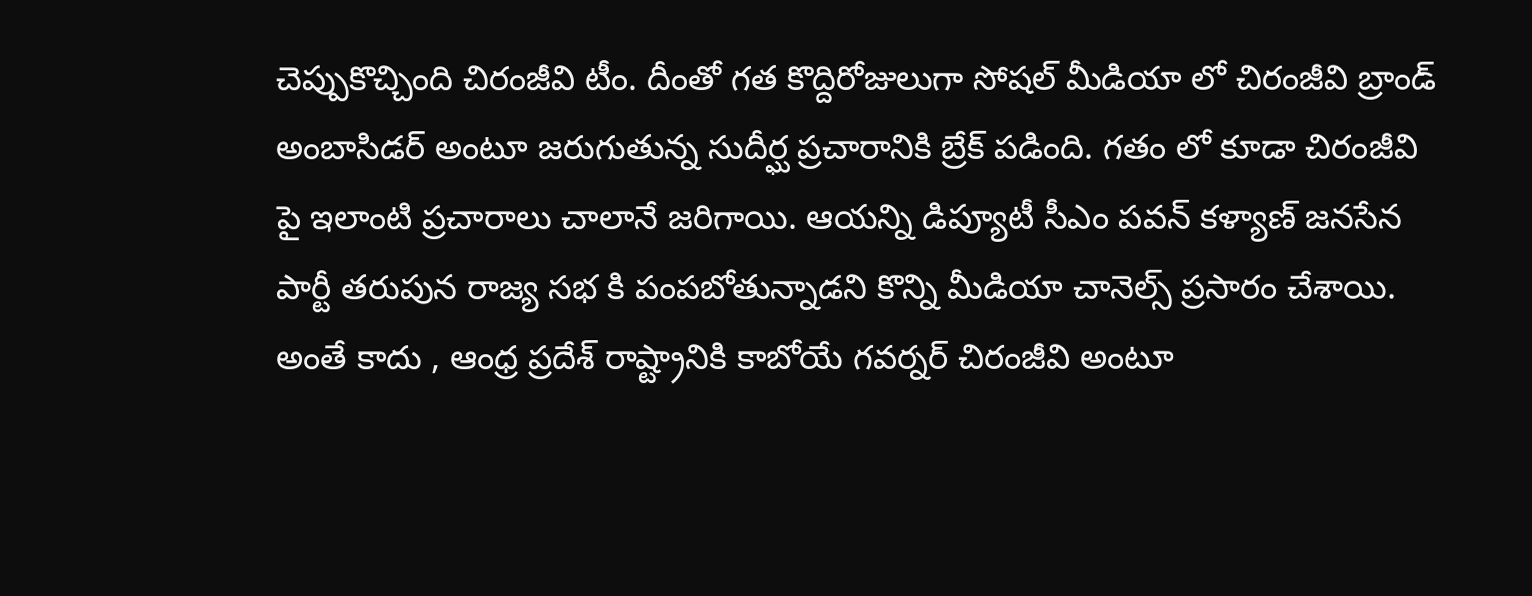చెప్పుకొచ్చింది చిరంజీవి టీం. దీంతో గత కొద్దిరోజులుగా సోషల్ మీడియా లో చిరంజీవి బ్రాండ్ అంబాసిడర్ అంటూ జరుగుతున్న సుదీర్ఘ ప్రచారానికి బ్రేక్ పడింది. గతం లో కూడా చిరంజీవి పై ఇలాంటి ప్రచారాలు చాలానే జరిగాయి. ఆయన్ని డిప్యూటీ సీఎం పవన్ కళ్యాణ్ జనసేన పార్టీ తరుపున రాజ్య సభ కి పంపబోతున్నాడని కొన్ని మీడియా చానెల్స్ ప్రసారం చేశాయి. అంతే కాదు , ఆంధ్ర ప్రదేశ్ రాష్ట్రానికి కాబోయే గవర్నర్ చిరంజీవి అంటూ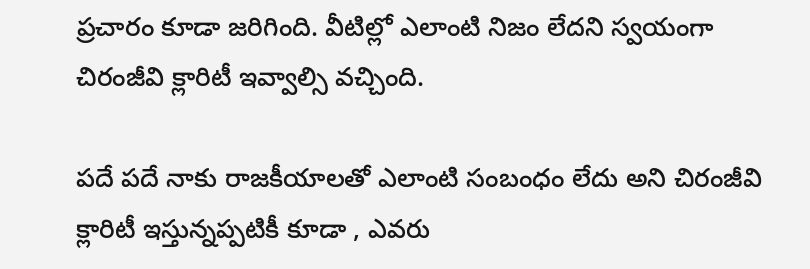ప్రచారం కూడా జరిగింది. వీటిల్లో ఎలాంటి నిజం లేదని స్వయంగా చిరంజీవి క్లారిటీ ఇవ్వాల్సి వచ్చింది.

పదే పదే నాకు రాజకీయాలతో ఎలాంటి సంబంధం లేదు అని చిరంజీవి క్లారిటీ ఇస్తున్నప్పటికీ కూడా , ఎవరు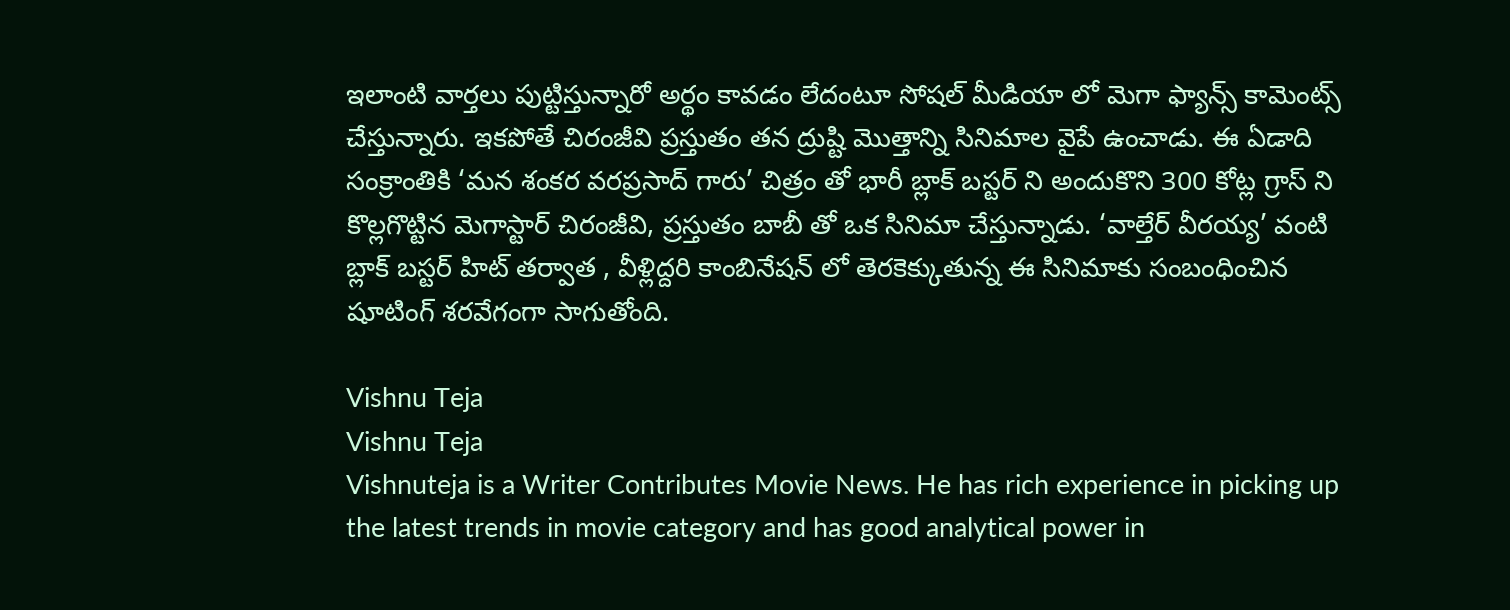ఇలాంటి వార్తలు పుట్టిస్తున్నారో అర్థం కావడం లేదంటూ సోషల్ మీడియా లో మెగా ఫ్యాన్స్ కామెంట్స్ చేస్తున్నారు. ఇకపోతే చిరంజీవి ప్రస్తుతం తన ద్రుష్టి మొత్తాన్ని సినిమాల వైపే ఉంచాడు. ఈ ఏడాది సంక్రాంతికి ‘మన శంకర వరప్రసాద్ గారు’ చిత్రం తో భారీ బ్లాక్ బస్టర్ ని అందుకొని 300 కోట్ల గ్రాస్ ని కొల్లగొట్టిన మెగాస్టార్ చిరంజీవి, ప్రస్తుతం బాబీ తో ఒక సినిమా చేస్తున్నాడు. ‘వాల్తేర్ వీరయ్య’ వంటి బ్లాక్ బస్టర్ హిట్ తర్వాత , వీళ్లిద్దరి కాంబినేషన్ లో తెరకెక్కుతున్న ఈ సినిమాకు సంబంధించిన షూటింగ్ శరవేగంగా సాగుతోంది.

Vishnu Teja
Vishnu Teja
Vishnuteja is a Writer Contributes Movie News. He has rich experience in picking up the latest trends in movie category and has good analytical power in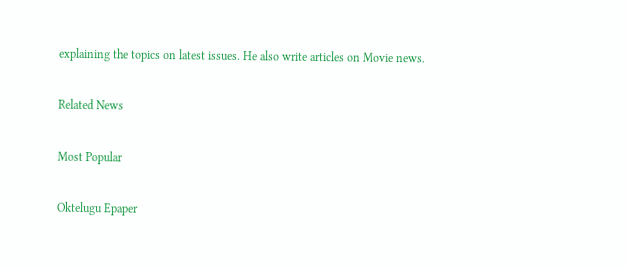explaining the topics on latest issues. He also write articles on Movie news.

Related News

Most Popular

Oktelugu Epaper